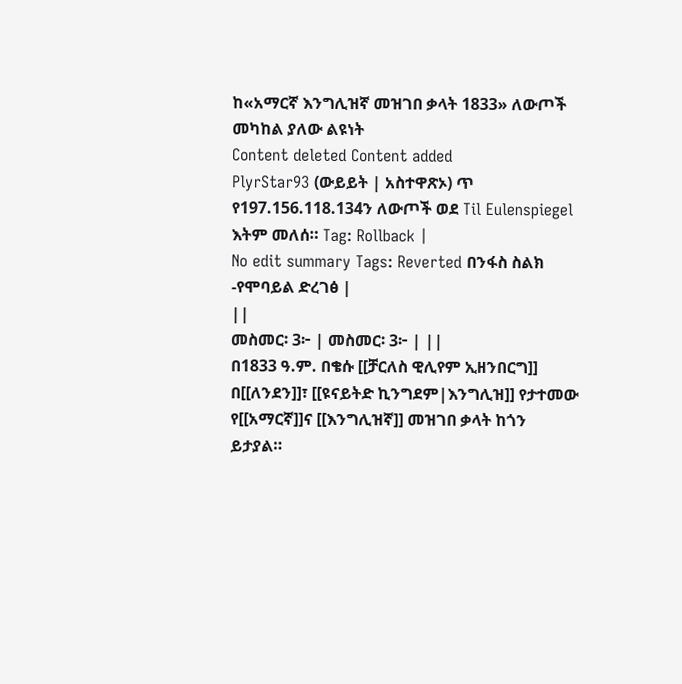ከ«አማርኛ እንግሊዝኛ መዝገበ ቃላት 1833» ለውጦች መካከል ያለው ልዩነት
Content deleted Content added
PlyrStar93 (ውይይት | አስተዋጽኦ) ጥ የ197.156.118.134ን ለውጦች ወደ Til Eulenspiegel እትም መለሰ። Tag: Rollback |
No edit summary Tags: Reverted በንፋስ ስልክ -የሞባይል ድረገፅ |
||
መስመር፡ 3፦ | መስመር፡ 3፦ | ||
በ1833 ዓ.ም. በቄሱ [[ቻርለስ ዊሊየም ኢዘንበርግ]] በ[[ለንደን]]፣ [[ዩናይትድ ኪንግደም|እንግሊዝ]] የታተመው የ[[አማርኛ]]ና [[እንግሊዝኛ]] መዝገበ ቃላት ከጎን ይታያል።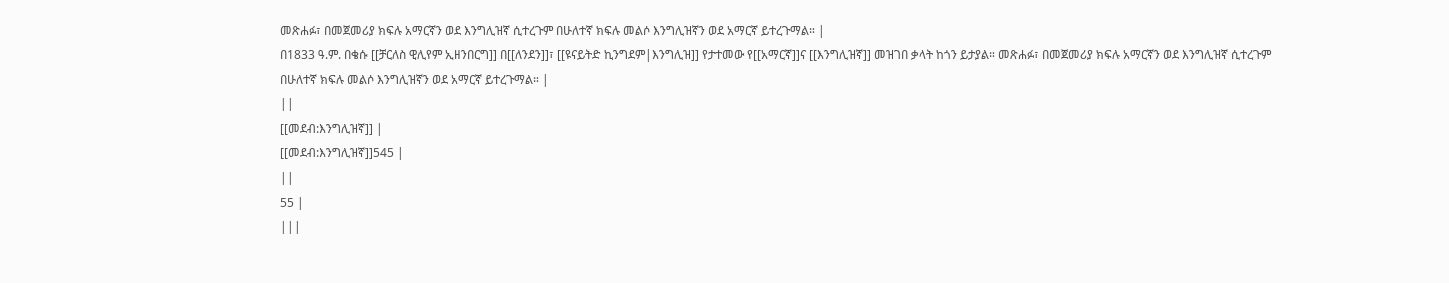መጽሐፉ፣ በመጀመሪያ ክፍሉ አማርኛን ወደ እንግሊዝኛ ሲተረጉም በሁለተኛ ክፍሉ መልሶ እንግሊዝኛን ወደ አማርኛ ይተረጉማል። |
በ1833 ዓ.ም. በቄሱ [[ቻርለስ ዊሊየም ኢዘንበርግ]] በ[[ለንደን]]፣ [[ዩናይትድ ኪንግደም|እንግሊዝ]] የታተመው የ[[አማርኛ]]ና [[እንግሊዝኛ]] መዝገበ ቃላት ከጎን ይታያል። መጽሐፉ፣ በመጀመሪያ ክፍሉ አማርኛን ወደ እንግሊዝኛ ሲተረጉም በሁለተኛ ክፍሉ መልሶ እንግሊዝኛን ወደ አማርኛ ይተረጉማል። |
||
[[መደብ:እንግሊዝኛ]] |
[[መደብ:እንግሊዝኛ]]545 |
||
55 |
|||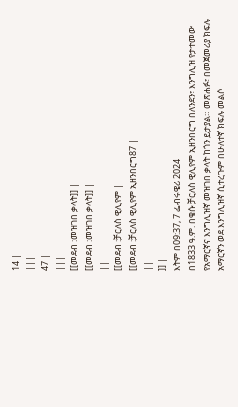14 |
|||
47 |
|||
[[መደብ :መዝገበ ቃላት]] |
[[መደብ :መዝገበ ቃላት]] |
||
[[መደብ :ቻርለስ ዊሊየም |
[[መደብ :ቻርለስ ዊሊየም ኢዘንበርግ87 |
||
]] |
እትም በ09:37, 7 ፌብሩዌሪ 2024
በ1833 ዓ.ም. በቄሱ ቻርለስ ዊሊየም ኢዘንበርግ በለንደን፣ እንግሊዝ የታተመው የአማርኛና እንግሊዝኛ መዝገበ ቃላት ከጎን ይታያል። መጽሐፉ፣ በመጀመሪያ ክፍሉ አማርኛን ወደ እንግሊዝኛ ሲተረጉም በሁለተኛ ክፍሉ መልሶ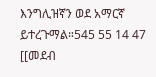እንግሊዝኛን ወደ አማርኛ ይተረጉማል።545 55 14 47 [[መደብ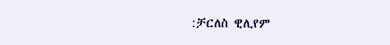:ቻርለስ ዊሊየም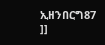ኢዘንበርግ87
]]